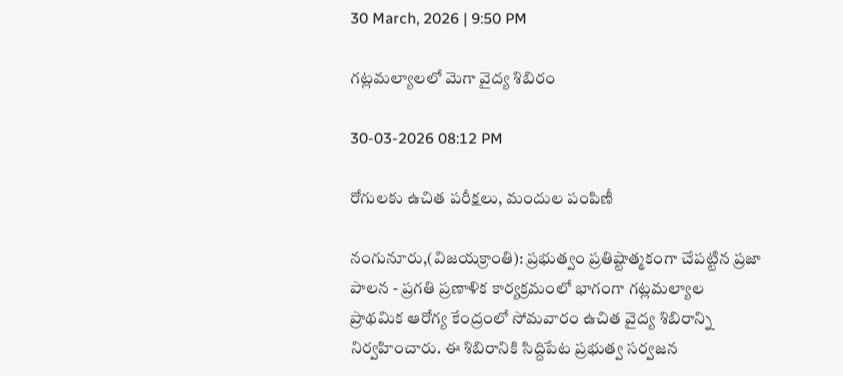30 March, 2026 | 9:50 PM

గట్లమల్యాలలో మెగా వైద్య శిబిరం

30-03-2026 08:12 PM

రోగులకు ఉచిత పరీక్షలు, మందుల పంపిణీ

నంగునూరు,(విజయక్రాంతి): ప్రభుత్వం ప్రతిష్టాత్మకంగా చేపట్టిన ప్రజా పాలన - ప్రగతి ప్రణాళిక కార్యక్రమంలో భాగంగా గట్లమల్యాల ప్రాథమిక ఆరోగ్య కేంద్రంలో సోమవారం ఉచిత వైద్య శిబిరాన్ని నిర్వహించారు. ఈ శిబిరానికి సిద్దిపేట ప్రభుత్వ సర్వజన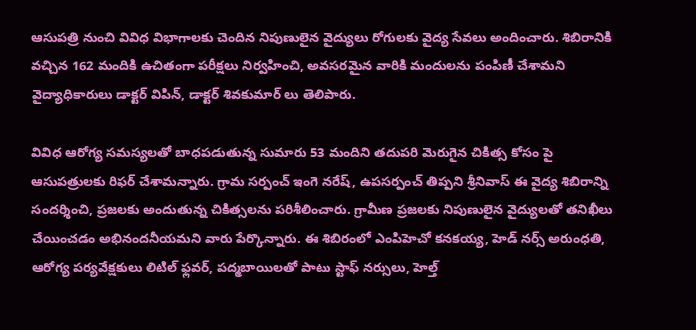ఆసుపత్రి నుంచి వివిధ విభాగాలకు చెందిన నిపుణులైన వైద్యులు రోగులకు వైద్య సేవలు అందించారు. శిబిరానికి వచ్చిన 162 మందికి ఉచితంగా పరీక్షలు నిర్వహించి, అవసరమైన వారికి మందులను పంపిణీ చేశామని వైద్యాధికారులు డాక్టర్ విపిన్, డాక్టర్ శివకుమార్ లు తెలిపారు.

వివిధ ఆరోగ్య సమస్యలతో బాధపడుతున్న సుమారు 53 మందిని తదుపరి మెరుగైన చికిత్స కోసం పై ఆసుపత్రులకు రిఫర్ చేశామన్నారు. గ్రామ సర్పంచ్ ఇంగె నరేష్, ఉపసర్పంచ్ తిప్పని శ్రీనివాస్ ఈ వైద్య శిబిరాన్ని సందర్శించి, ప్రజలకు అందుతున్న చికిత్సలను పరిశీలించారు. గ్రామీణ ప్రజలకు నిపుణులైన వైద్యులతో తనిఖీలు చేయించడం అభినందనీయమని వారు పేర్కొన్నారు. ఈ శిబిరంలో ఎంపిహెచో కనకయ్య, హెడ్ నర్స్ అరుంధతి, ఆరోగ్య పర్యవేక్షకులు లిటిల్ ఫ్లవర్, పద్మబాయిలతో పాటు స్టాఫ్ నర్సులు, హెల్త్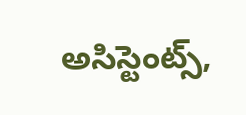అసిస్టెంట్స్,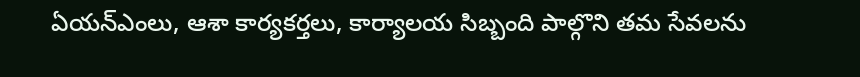ఏయన్ఎంలు, ఆశా కార్యకర్తలు, కార్యాలయ సిబ్బంది పాల్గొని తమ సేవలను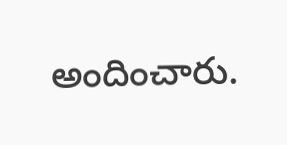అందించారు.